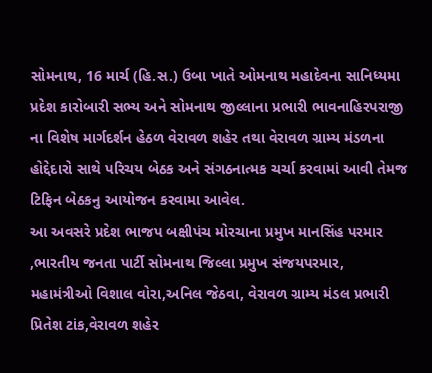સોમનાથ, 16 માર્ચ (હિ.સ.) ઉબા ખાતે ઓમનાથ મહાદેવના સાનિધ્યમા પ્રદેશ કારોબારી સભ્ય અને સોમનાથ જીલ્લાના પ્રભારી ભાવનાહિરપરાજી ના વિશેષ માર્ગદર્શન હેઠળ વેરાવળ શહેર તથા વેરાવળ ગ્રામ્ય મંડળના હોદ્દેદારો સાથે પરિચય બેઠક અને સંગઠનાત્મક ચર્ચા કરવામાં આવી તેમજ ટિફિન બેઠકનુ આયોજન કરવામા આવેલ.
આ અવસરે પ્રદેશ ભાજપ બક્ષીપંચ મોરચાના પ્રમુખ માનસિંહ પરમાર ,ભારતીય જનતા પાર્ટી સોમનાથ જિલ્લા પ્રમુખ સંજયપરમાર, મહામંત્રીઓ વિશાલ વોરા,અનિલ જેઠવા, વેરાવળ ગ્રામ્ય મંડલ પ્રભારી પ્રિતેશ ટાંક,વેરાવળ શહેર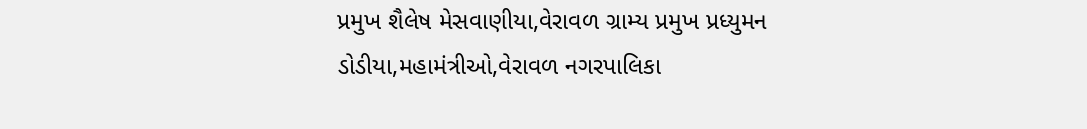પ્રમુખ શૈલેષ મેસવાણીયા,વેરાવળ ગ્રામ્ય પ્રમુખ પ્રધ્યુમન ડોડીયા,મહામંત્રીઓ,વેરાવળ નગરપાલિકા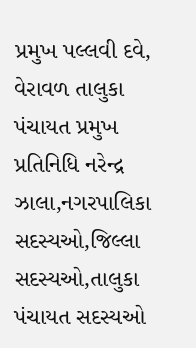પ્રમુખ પલ્લવી દવે, વેરાવળ તાલુકા પંચાયત પ્રમુખ પ્રતિનિધિ નરેન્દ્ર ઝાલા,નગરપાલિકા સદસ્યઓ,જિલ્લા સદસ્યઓ,તાલુકા પંચાયત સદસ્યઓ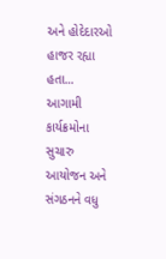અને હોદેદારઓ હાજર રહ્યા હતા...
આગામી કાર્યક્રમોના સુચારુ આયોજન અને સંગઠનને વધુ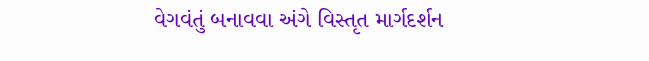વેગવંતું બનાવવા અંગે વિસ્તૃત માર્ગદર્શન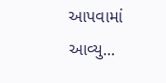આપવામાં આવ્યુ...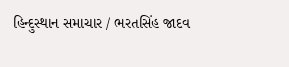હિન્દુસ્થાન સમાચાર / ભરતસિંહ જાદવ